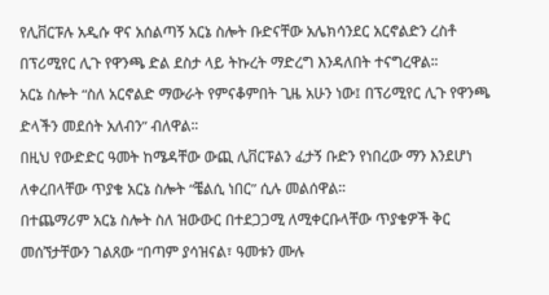የሊቨርፑሉ አዲሱ ዋና አሰልጣኝ አርኔ ስሎት ቡድናቸው አሌክሳንደር አርኖልድን ረስቶ በፕሪሚየር ሊጉ የዋንጫ ድል ደስታ ላይ ትኩረት ማድረግ እንዳለበት ተናግረዋል።
አርኔ ስሎት “ስለ አርኖልድ ማውራት የምናቆምበት ጊዜ አሁን ነው፤ በፕሪሚየር ሊጉ የዋንጫ ድላችን መደሰት አለብን” ብለዋል።
በዚህ የውድድር ዓመት ከሜዳቸው ውጪ ሊቨርፑልን ፈታኝ ቡድን የነበረው ማን እንደሆነ ለቀረበላቸው ጥያቄ አርኔ ስሎት “ቼልሲ ነበር” ሲሉ መልሰዋል።
በተጨማሪም አርኔ ስሎት ስለ ዝውውር በተደጋጋሚ ለሚቀርቡላቸው ጥያቄዎች ቅር መሰኘታቸውን ገልጸው “በጣም ያሳዝናል፣ ዓመቱን ሙሉ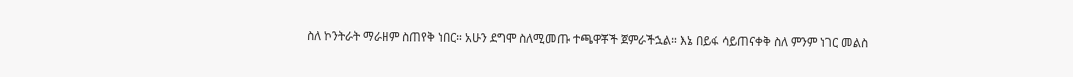ስለ ኮንትራት ማራዘም ስጠየቅ ነበር። አሁን ደግሞ ስለሚመጡ ተጫዋቾች ጀምራችኋል። እኔ በይፋ ሳይጠናቀቅ ስለ ምንም ነገር መልስ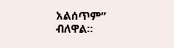አልሰጥም” ብለዋል።